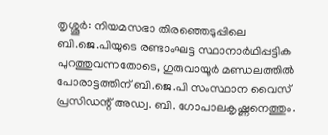തൃശ്ശൂർ: നിയമസഭാ തിരഞ്ഞെടുപ്പിലെ ബി.ജെ.പിയുടെ രണ്ടാംഘട്ട സ്ഥാനാർഥിപ്പട്ടിക പുറത്തുവന്നതോടെ, ഗുരുവായൂർ മണ്ഡലത്തിൽ പോരാട്ടത്തിന് ബി.ജെ.പി സംസ്ഥാന വൈസ് പ്രസിഡന്റ് അഡ്വ. ബി. ഗോപാലകൃഷ്ണനെത്തും.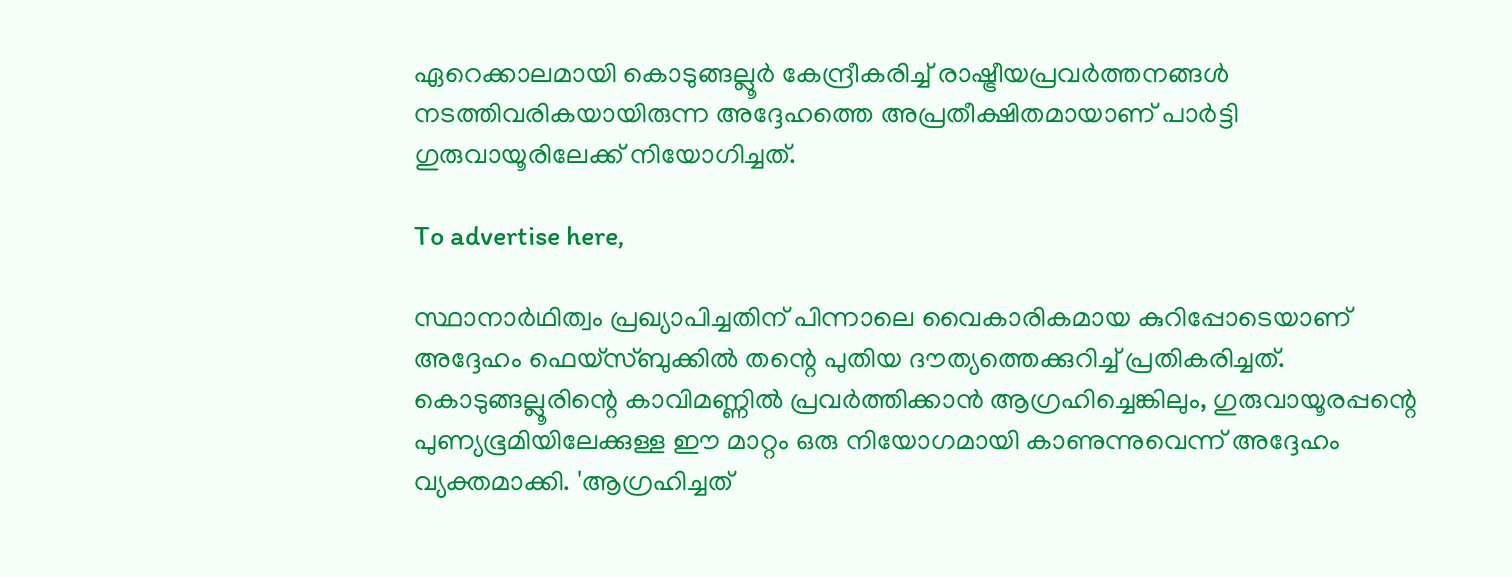ഏറെക്കാലമായി കൊടുങ്ങല്ലൂർ കേന്ദ്രീകരിച്ച് രാഷ്ട്രീയപ്രവർത്തനങ്ങൾ നടത്തിവരികയായിരുന്ന അദ്ദേഹത്തെ അപ്രതീക്ഷിതമായാണ് പാർട്ടി ഗുരുവായൂരിലേക്ക് നിയോഗിച്ചത്.

To advertise here,

സ്ഥാനാർഥിത്വം പ്രഖ്യാപിച്ചതിന് പിന്നാലെ വൈകാരികമായ കുറിപ്പോടെയാണ് അദ്ദേഹം ഫെയ്‌സ്ബുക്കിൽ തന്റെ പുതിയ ദൗത്യത്തെക്കുറിച്ച് പ്രതികരിച്ചത്. കൊടുങ്ങല്ലൂരിന്റെ കാവിമണ്ണിൽ പ്രവർത്തിക്കാൻ ആഗ്രഹിച്ചെങ്കിലും, ഗുരുവായൂരപ്പന്റെ പുണ്യഭൂമിയിലേക്കുള്ള ഈ മാറ്റം ഒരു നിയോഗമായി കാണുന്നുവെന്ന് അദ്ദേഹം വ്യക്തമാക്കി. 'ആഗ്രഹിച്ചത്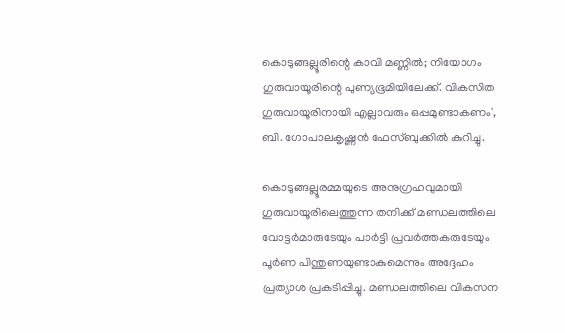കൊടുങ്ങല്ലൂരിന്റെ കാവി മണ്ണിൽ; നിയോഗം ഗുരുവായൂരിന്റെ പുണ്യഭൂമിയിലേക്ക്. വികസിത ഗുരുവായൂരിനായി എല്ലാവരും ഒപ്പമുണ്ടാകണം', ബി. ഗോപാലകൃഷ്ണൻ ഫേസ്ബുക്കിൽ കുറിച്ചു.

കൊടുങ്ങല്ലൂരമ്മയുടെ അനുഗ്രഹവുമായി ഗുരുവായൂരിലെത്തുന്ന തനിക്ക് മണ്ഡലത്തിലെ വോട്ടർമാരുടേയും പാർട്ടി പ്രവർത്തകരുടേയും പൂർണ പിന്തുണയുണ്ടാകുമെന്നും അദ്ദേഹം പ്രത്യാശ പ്രകടിപ്പിച്ചു. മണ്ഡലത്തിലെ വികസന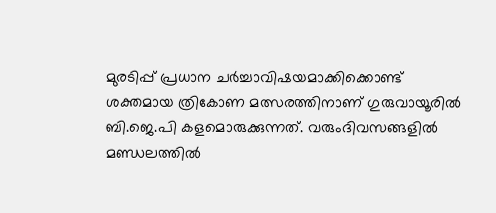മുരടിപ്പ് പ്രധാന ചർച്ചാവിഷയമാക്കിക്കൊണ്ട് ശക്തമായ ത്രികോണ മത്സരത്തിനാണ് ഗുരുവായൂരിൽ ബി.ജെ.പി കളമൊരുക്കുന്നത്. വരുംദിവസങ്ങളിൽ മണ്ഡലത്തിൽ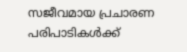സജീവമായ പ്രചാരണ പരിപാടികൾക്ക്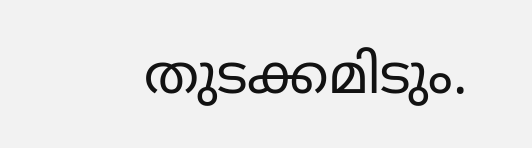തുടക്കമിടും.